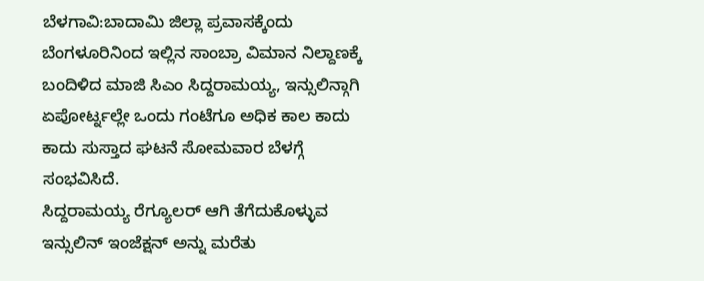ಬೆಳಗಾವಿ:ಬಾದಾಮಿ ಜಿಲ್ಲಾ ಪ್ರವಾಸಕ್ಕೆಂದು ಬೆಂಗಳೂರಿನಿಂದ ಇಲ್ಲಿನ ಸಾಂಬ್ರಾ ವಿಮಾನ ನಿಲ್ದಾಣಕ್ಕೆ ಬಂದಿಳಿದ ಮಾಜಿ ಸಿಎಂ ಸಿದ್ದರಾಮಯ್ಯ, ಇನ್ಸುಲಿನ್ಗಾಗಿ ಏಪೋರ್ಟ್ನಲ್ಲೇ ಒಂದು ಗಂಟೆಗೂ ಅಧಿಕ ಕಾಲ ಕಾದು ಕಾದು ಸುಸ್ತಾದ ಘಟನೆ ಸೋಮವಾರ ಬೆಳಗ್ಗೆ ಸಂಭವಿಸಿದೆ.
ಸಿದ್ದರಾಮಯ್ಯ ರೆಗ್ಯೂಲರ್ ಆಗಿ ತೆಗೆದುಕೊಳ್ಳುವ ಇನ್ಸುಲಿನ್ ಇಂಜೆಕ್ಷನ್ ಅನ್ನು ಮರೆತು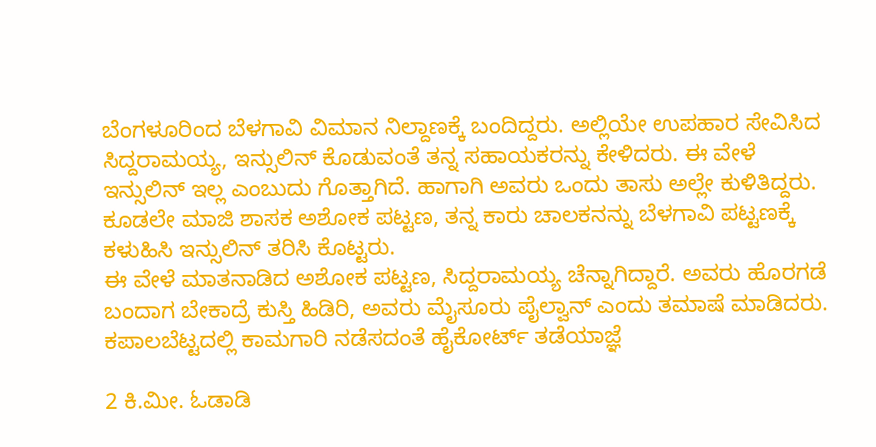ಬೆಂಗಳೂರಿಂದ ಬೆಳಗಾವಿ ವಿಮಾನ ನಿಲ್ದಾಣಕ್ಕೆ ಬಂದಿದ್ದರು. ಅಲ್ಲಿಯೇ ಉಪಹಾರ ಸೇವಿಸಿದ ಸಿದ್ದರಾಮಯ್ಯ, ಇನ್ಸುಲಿನ್ ಕೊಡುವಂತೆ ತನ್ನ ಸಹಾಯಕರನ್ನು ಕೇಳಿದರು. ಈ ವೇಳೆ ಇನ್ಸುಲಿನ್ ಇಲ್ಲ ಎಂಬುದು ಗೊತ್ತಾಗಿದೆ. ಹಾಗಾಗಿ ಅವರು ಒಂದು ತಾಸು ಅಲ್ಲೇ ಕುಳಿತಿದ್ದರು.
ಕೂಡಲೇ ಮಾಜಿ ಶಾಸಕ ಅಶೋಕ ಪಟ್ಟಣ, ತನ್ನ ಕಾರು ಚಾಲಕನನ್ನು ಬೆಳಗಾವಿ ಪಟ್ಟಣಕ್ಕೆ ಕಳುಹಿಸಿ ಇನ್ಸುಲಿನ್ ತರಿಸಿ ಕೊಟ್ಟರು.
ಈ ವೇಳೆ ಮಾತನಾಡಿದ ಅಶೋಕ ಪಟ್ಟಣ, ಸಿದ್ದರಾಮಯ್ಯ ಚೆನ್ನಾಗಿದ್ದಾರೆ. ಅವರು ಹೊರಗಡೆ ಬಂದಾಗ ಬೇಕಾದ್ರೆ ಕುಸ್ತಿ ಹಿಡಿರಿ, ಅವರು ಮೈಸೂರು ಪೈಲ್ವಾನ್ ಎಂದು ತಮಾಷೆ ಮಾಡಿದರು.
ಕಪಾಲಬೆಟ್ಟದಲ್ಲಿ ಕಾಮಗಾರಿ ನಡೆಸದಂತೆ ಹೈಕೋರ್ಟ್ ತಡೆಯಾಜ್ಞೆ

2 ಕಿ.ಮೀ. ಓಡಾಡಿ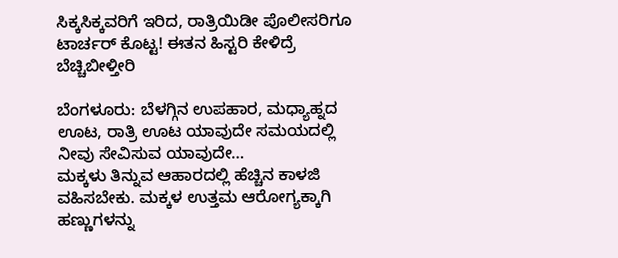ಸಿಕ್ಕಸಿಕ್ಕವರಿಗೆ ಇರಿದ, ರಾತ್ರಿಯಿಡೀ ಪೊಲೀಸರಿಗೂ ಟಾರ್ಚರ್ ಕೊಟ್ಟ! ಈತನ ಹಿಸ್ಟರಿ ಕೇಳಿದ್ರೆ ಬೆಚ್ಚಿಬೀಳ್ತೀರಿ

ಬೆಂಗಳೂರು: ಬೆಳಗ್ಗಿನ ಉಪಹಾರ, ಮಧ್ಯಾಹ್ನದ ಊಟ, ರಾತ್ರಿ ಊಟ ಯಾವುದೇ ಸಮಯದಲ್ಲಿ ನೀವು ಸೇವಿಸುವ ಯಾವುದೇ…
ಮಕ್ಕಳು ತಿನ್ನುವ ಆಹಾರದಲ್ಲಿ ಹೆಚ್ಚಿನ ಕಾಳಜಿ ವಹಿಸಬೇಕು. ಮಕ್ಕಳ ಉತ್ತಮ ಆರೋಗ್ಯಕ್ಕಾಗಿ ಹಣ್ಣುಗಳನ್ನು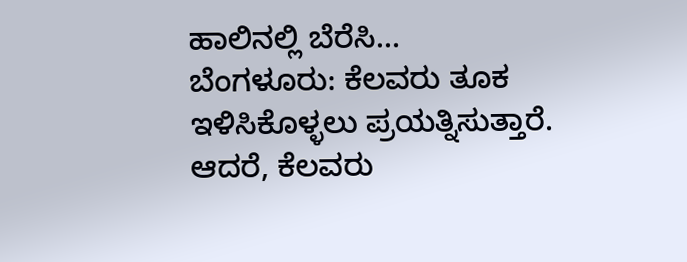ಹಾಲಿನಲ್ಲಿ ಬೆರೆಸಿ…
ಬೆಂಗಳೂರು: ಕೆಲವರು ತೂಕ ಇಳಿಸಿಕೊಳ್ಳಲು ಪ್ರಯತ್ನಿಸುತ್ತಾರೆ. ಆದರೆ, ಕೆಲವರು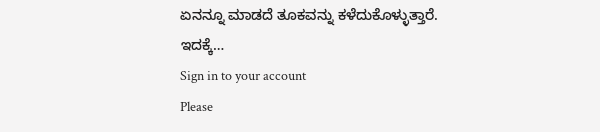ಏನನ್ನೂ ಮಾಡದೆ ತೂಕವನ್ನು ಕಳೆದುಕೊಳ್ಳುತ್ತಾರೆ. ಇದಕ್ಕೆ…
Sign in to your account
Please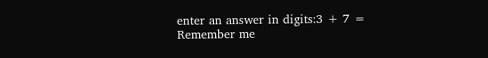enter an answer in digits:3 + 7 =
Remember me